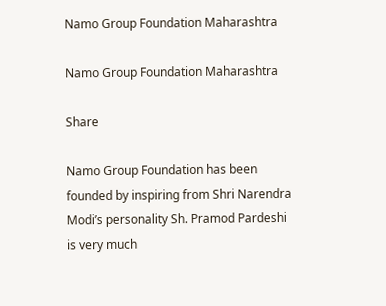Namo Group Foundation Maharashtra

Namo Group Foundation Maharashtra

Share

Namo Group Foundation has been founded by inspiring from Shri Narendra Modi’s personality Sh. Pramod Pardeshi is very much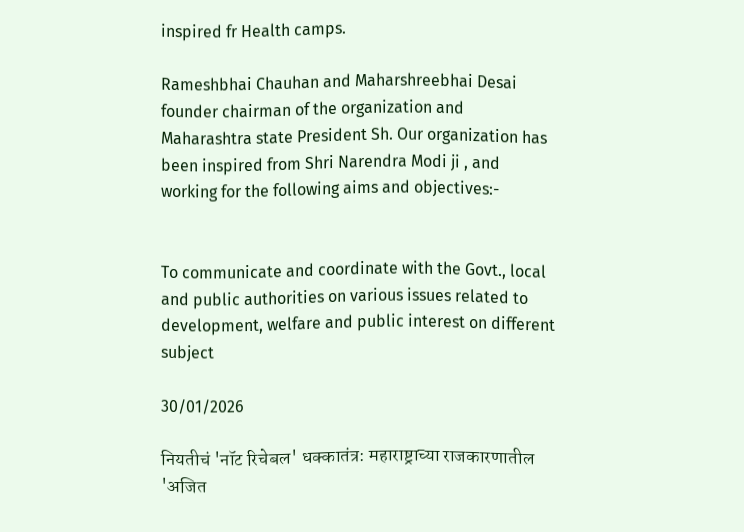inspired fr Health camps.

Rameshbhai Chauhan and Maharshreebhai Desai founder chairman of the organization and Maharashtra state President Sh. Our organization has been inspired from Shri Narendra Modi ji , and working for the following aims and objectives:-


To communicate and coordinate with the Govt., local and public authorities on various issues related to development, welfare and public interest on different subject

30/01/2026

नियतीचं 'नॉट रिचेबल' धक्कातंत्र: महाराष्ट्राच्या राजकारणातील 'अजित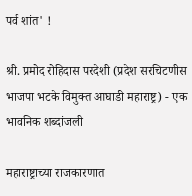पर्व शांत' !

श्री. प्रमोद रोहिदास परदेशी (प्रदेश सरचिटणीस भाजपा भटके विमुक्त आघाडी महाराष्ट्र) - एक भावनिक शब्दांजली

महाराष्ट्राच्या राजकारणात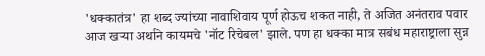'धक्कातंत्र' हा शब्द ज्यांच्या नावाशिवाय पूर्ण होऊच शकत नाही, ते अजित अनंतराव पवार आज खऱ्या अर्थाने कायमचे 'नॉट रिचेबल' झाले. पण हा धक्का मात्र सबंध महाराष्ट्राला सुन्न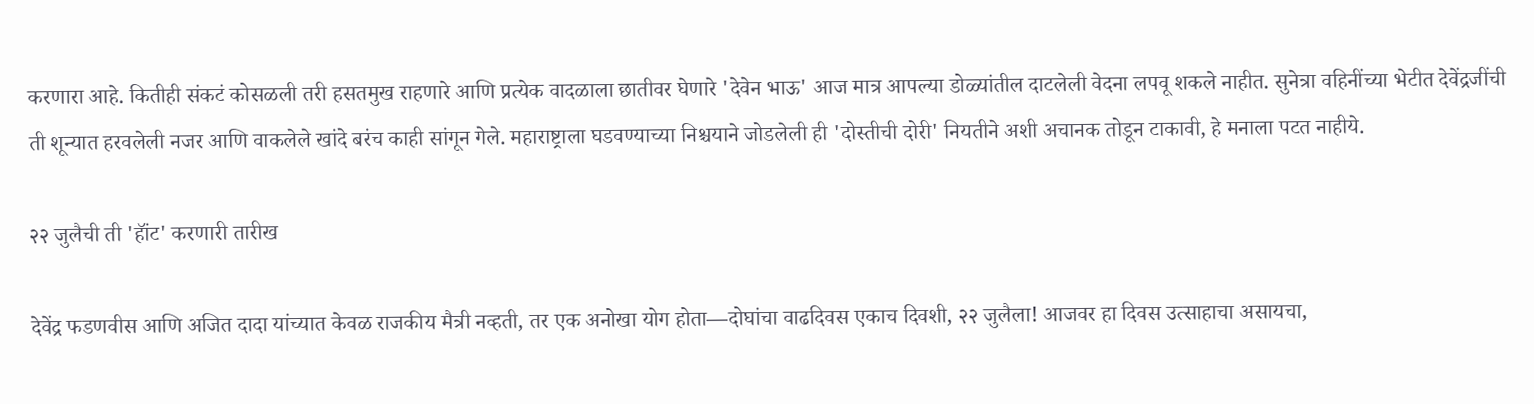करणारा आहे. कितीही संकटं कोसळली तरी हसतमुख राहणारे आणि प्रत्येक वादळाला छातीवर घेणारे 'देवेन भाऊ' आज मात्र आपल्या डोळ्यांतील दाटलेली वेदना लपवू शकले नाहीत. सुनेत्रा वहिनींच्या भेटीत देवेंद्रजींची ती शून्यात हरवलेली नजर आणि वाकलेले खांदे बरंच काही सांगून गेले. महाराष्ट्राला घडवण्याच्या निश्चयाने जोडलेली ही 'दोस्तीची दोरी' नियतीने अशी अचानक तोडून टाकावी, हे मनाला पटत नाहीये.

२२ जुलैची ती 'हॉंट' करणारी तारीख

देवेंद्र फडणवीस आणि अजित दादा यांच्यात केवळ राजकीय मैत्री नव्हती, तर एक अनोखा योग होता—दोघांचा वाढदिवस एकाच दिवशी, २२ जुलैला! आजवर हा दिवस उत्साहाचा असायचा,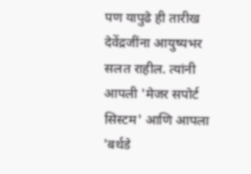पण यापुढे ही तारीख देवेंद्रजींना आयुष्यभर सलत राहील. त्यांनी आपली 'मेजर सपोर्ट सिस्टम' आणि आपला 'बर्थडे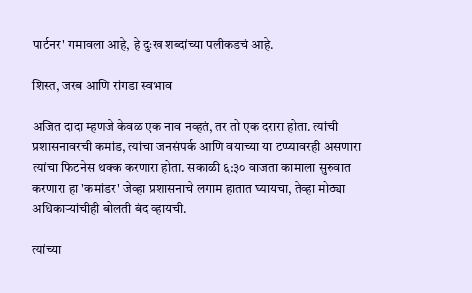पार्टनर' गमावला आहे, हे दुःख शब्दांच्या पलीकडचं आहे.

शिस्त, जरब आणि रांगडा स्वभाव

अजित दादा म्हणजे केवळ एक नाव नव्हतं, तर तो एक दरारा होता. त्यांची प्रशासनावरची कमांड, त्यांचा जनसंपर्क आणि वयाच्या या टप्प्यावरही असणारा त्यांचा फिटनेस थक्क करणारा होता. सकाळी ६:३० वाजता कामाला सुरुवात करणारा हा 'कमांडर' जेव्हा प्रशासनाचे लगाम हातात घ्यायचा, तेव्हा मोठ्या अधिकाऱ्यांचीही बोलती बंद व्हायची.

त्यांच्या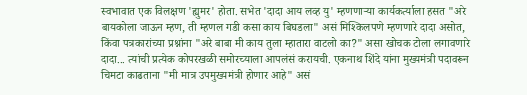स्वभावात एक विलक्षण 'ह्युमर' होता. सभेत 'दादा आय लव्ह यु' म्हणणाऱ्या कार्यकर्त्याला हसत "अरे बायकोला जाऊन म्हण, ती म्हणल गडी कसा काय बिघडला" असं मिश्किलपणे म्हणणारे दादा असोत, किंवा पत्रकारांच्या प्रश्नांना "अरे बाबा मी काय तुला म्हातारा वाटलो का?" असा खोचक टोला लगावणारे दादा... त्यांची प्रत्येक कोपरखळी समोरच्याला आपलंसं करायची. एकनाथ शिंदे यांना मुख्यमंत्री पदावरून चिमटा काढताना "मी मात्र उपमुख्यमंत्री होणार आहे" असं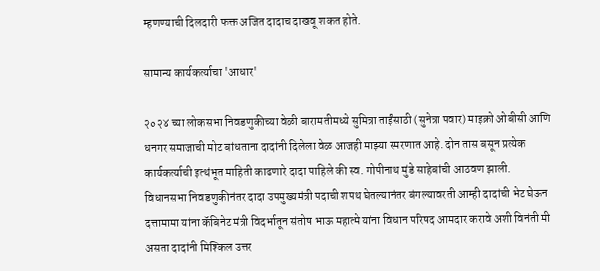म्हणण्याची दिलदारी फक्त अजित दादाच दाखवू शकत होते.

सामान्य कार्यकर्त्याचा 'आधार'

२०२४ च्या लोकसभा निवडणुकीच्या वेळी बारामतीमध्ये सुमित्रा ताईंसाठी (सुनेत्रा पवार) माइक्रो ओबीसी आणि धनगर समाजाची मोट बांधताना दादांनी दिलेला वेळ आजही माझ्या स्मरणात आहे. दोन तास बसून प्रत्येक कार्यकर्त्याची इत्थंभूत माहिती काढणारे दादा पाहिले की स्व. गोपीनाथ मुंडे साहेबांची आठवण झाली. विधानसभा निवडणुकीनंतर दादा उपमुख्यमंत्री पदाची शपथ घेतल्यानंतर बंगल्यावरती आम्ही दादांची भेट घेऊन दत्तामामा यांना कॅबिनेट मंत्री विदर्भातून संतोष भाऊ महात्मे यांना विधान परिषद आमदार करावे अशी विनंती मी असता दादांनी मिश्किल उत्तर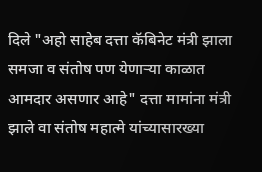दिले "अहो साहेब दत्ता कॅबिनेट मंत्री झाला समजा व संतोष पण येणाऱ्या काळात आमदार असणार आहे" दत्ता मामांना मंत्री झाले वा संतोष महात्मे यांच्यासारख्या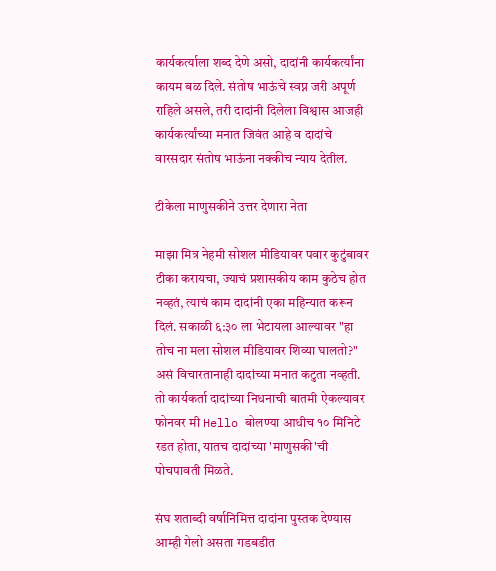कार्यकर्त्याला शब्द देणे असो, दादांनी कार्यकर्त्यांना कायम बळ दिले. संतोष भाऊंचे स्वप्न जरी अपूर्ण राहिले असले, तरी दादांनी दिलेला विश्वास आजही कार्यकर्त्यांच्या मनात जिवंत आहे व दादांचे वारसदार संतोष भाऊंना नक्कीच न्याय देतील.

टीकेला माणुसकीने उत्तर देणारा नेता

माझा मित्र नेहमी सोशल मीडियावर पवार कुटुंबावर टीका करायचा, ज्याचं प्रशासकीय काम कुठेच होत नव्हतं, त्याचं काम दादांनी एका महिन्यात करून दिलं. सकाळी ६:३० ला भेटायला आल्यावर "हा तोच ना मला सोशल मीडियावर शिव्या घालतो?" असं विचारतानाही दादांच्या मनात कटुता नव्हती. तो कार्यकर्ता दादांच्या निधनाची बातमी ऐकल्यावर फोनवर मी Hello बोलण्या आधीच १० मिनिटे रडत होता, यातच दादांच्या 'माणुसकी'ची पोचपावती मिळते.

संघ शताब्दी वर्षानिमित्त दादांना पुस्तक देण्यास आम्ही गेलो असता गडबडीत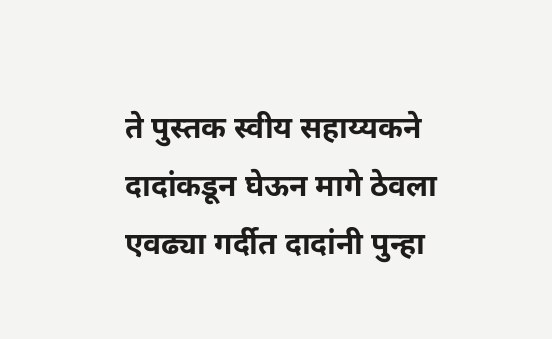ते पुस्तक स्वीय सहाय्यकने दादांकडून घेऊन मागे ठेवला एवढ्या गर्दीत दादांनी पुन्हा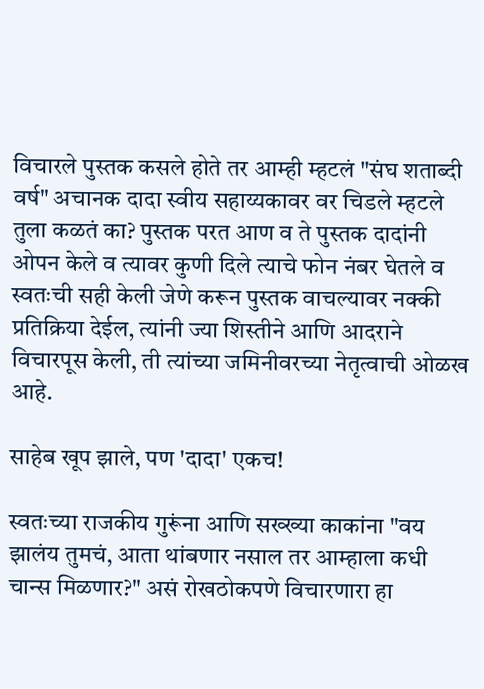विचारले पुस्तक कसले होते तर आम्ही म्हटलं "संघ शताब्दी वर्ष" अचानक दादा स्वीय सहाय्यकावर वर चिडले म्हटले तुला कळतं का? पुस्तक परत आण व ते पुस्तक दादांनी ओपन केले व त्यावर कुणी दिले त्याचे फोन नंबर घेतले व स्वतःची सही केली जेणे करून पुस्तक वाचल्यावर नक्की प्रतिक्रिया देईल, त्यांनी ज्या शिस्तीने आणि आदराने विचारपूस केली, ती त्यांच्या जमिनीवरच्या नेतृत्वाची ओळख आहे.

साहेब खूप झाले, पण 'दादा' एकच!

स्वतःच्या राजकीय गुरूंना आणि सख्ख्या काकांना "वय झालंय तुमचं, आता थांबणार नसाल तर आम्हाला कधी चान्स मिळणार?" असं रोखठोकपणे विचारणारा हा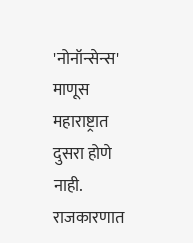'नोनॉन्सेन्स' माणूस महाराष्ट्रात दुसरा होणे नाही. राजकारणात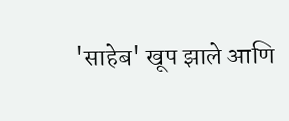'साहेब' खूप झाले आणि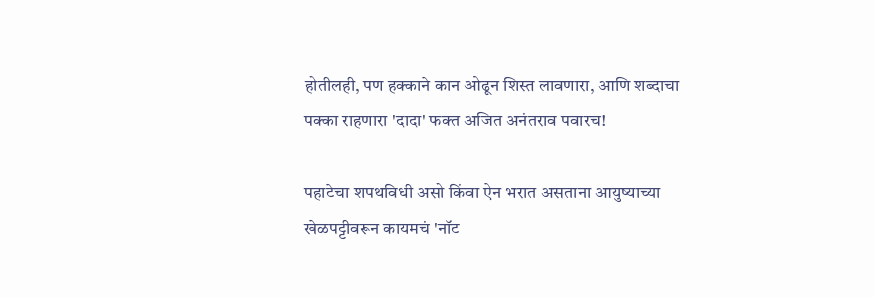होतीलही, पण हक्काने कान ओढून शिस्त लावणारा, आणि शब्दाचा पक्का राहणारा 'दादा' फक्त अजित अनंतराव पवारच!

पहाटेचा शपथविधी असो किंवा ऐन भरात असताना आयुष्याच्या खेळपट्टीवरून कायमचं 'नॉट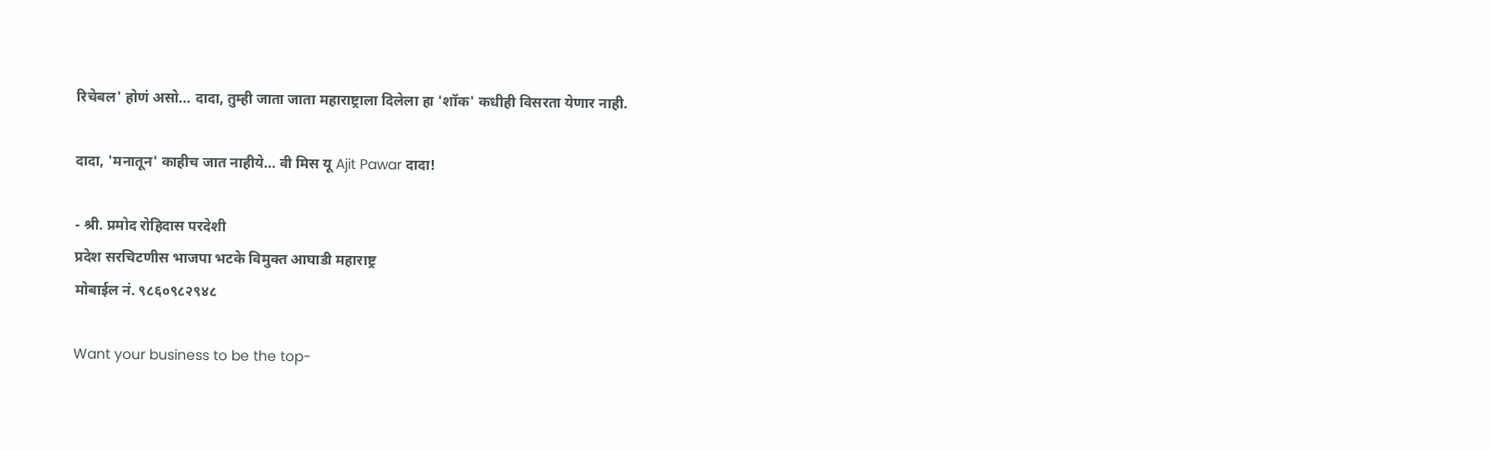रिचेबल' होणं असो... दादा, तुम्ही जाता जाता महाराष्ट्राला दिलेला हा 'शॉक' कधीही विसरता येणार नाही.

दादा, 'मनातून' काहीच जात नाहीये... वी मिस यू Ajit Pawar दादा!

- श्री. प्रमोद रोहिदास परदेशी
प्रदेश सरचिटणीस भाजपा भटके विमुक्त आघाडी महाराष्ट्र
मोबाईल नं. ९८६०९८२९४८

Want your business to be the top-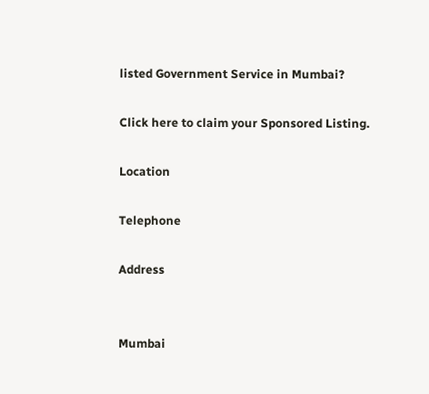listed Government Service in Mumbai?

Click here to claim your Sponsored Listing.

Location

Telephone

Address


Mumbai